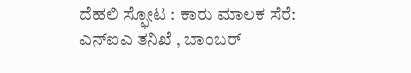ದೆಹಲಿ ಸ್ಫೋಟ : ಕಾರು ಮಾಲಕ ಸೆರೆ: ಎನ್ಐಎ ತನಿಖೆ , ಬಾಂಬರ್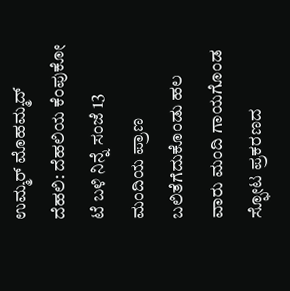ಉಮ್ಮರ್ ಮೊಹಮ್ಮದ್
ದೆಹಲಿ: ದೆಹಲಿಯ ಕೆಂಪುಕೋ ಟೆ ಬಳಿ ನಿನ್ನೆ ಸಂಜೆ 13 ಮಂದಿಯ ಪ್ರಾಣ ಬಲಿತೆಗೆದುಕೊಂಡು ಹಲ ವಾರು ಮಂದಿ ಗಾಯಗೊಂಡ ಸ್ಫೋಟ ಪ್ರಕರಣದ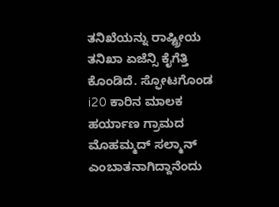ತನಿಖೆಯನ್ನು ರಾಷ್ಟ್ರೀಯ ತನಿಖಾ ಏಜೆನ್ಸಿ ಕೈಗೆತ್ತಿ ಕೊಂಡಿದೆ. ಸ್ಫೋಟಗೊಂಡ i20 ಕಾರಿನ ಮಾಲಕ ಹರ್ಯಾಣ ಗ್ರಾಮದ ಮೊಹಮ್ಮದ್ ಸಲ್ಮಾನ್ ಎಂಬಾತನಾಗಿದ್ದಾನೆಂದು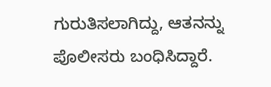ಗುರುತಿಸಲಾಗಿದ್ದು, ಆತನನ್ನು ಪೊಲೀಸರು ಬಂಧಿಸಿದ್ದಾರೆ.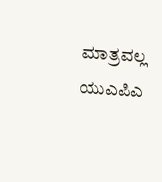ಮಾತ್ರವಲ್ಲ ಯುಎಪಿಎ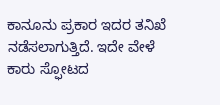ಕಾನೂನು ಪ್ರಕಾರ ಇದರ ತನಿಖೆ ನಡೆಸಲಾಗುತ್ತಿದೆ. ಇದೇ ವೇಳೆ ಕಾರು ಸ್ಫೋಟದ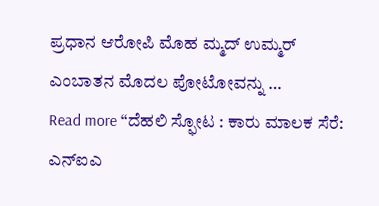ಪ್ರಧಾನ ಆರೋಪಿ ಮೊಹ ಮ್ಮದ್ ಉಮ್ಮರ್ ಎಂಬಾತನ ಮೊದಲ ಪೋಟೋವನ್ನು …
Read more “ದೆಹಲಿ ಸ್ಫೋಟ : ಕಾರು ಮಾಲಕ ಸೆರೆ: ಎನ್ಐಎ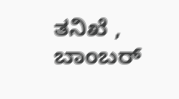ತನಿಖೆ , ಬಾಂಬರ್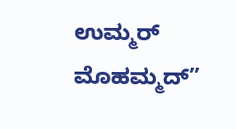ಉಮ್ಮರ್ ಮೊಹಮ್ಮದ್”